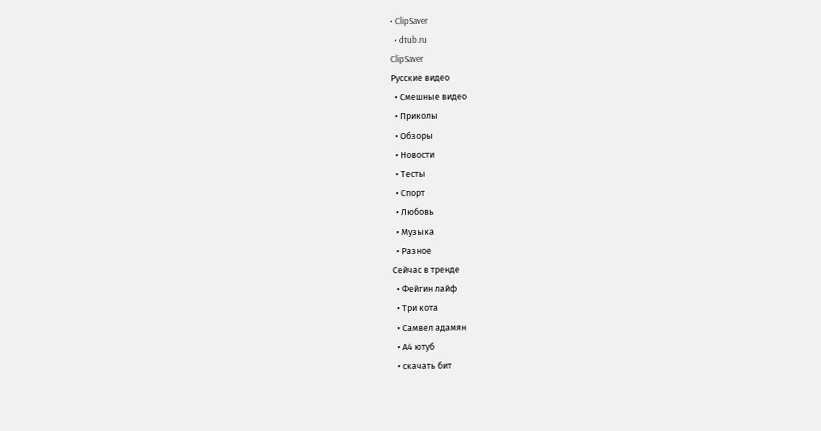• ClipSaver
  • dtub.ru
ClipSaver
Русские видео
  • Смешные видео
  • Приколы
  • Обзоры
  • Новости
  • Тесты
  • Спорт
  • Любовь
  • Музыка
  • Разное
Сейчас в тренде
  • Фейгин лайф
  • Три кота
  • Самвел адамян
  • А4 ютуб
  • скачать бит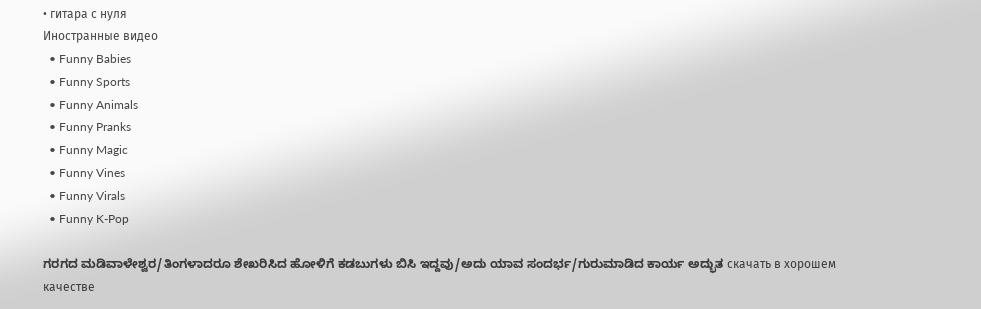• гитара с нуля
Иностранные видео
  • Funny Babies
  • Funny Sports
  • Funny Animals
  • Funny Pranks
  • Funny Magic
  • Funny Vines
  • Funny Virals
  • Funny K-Pop

ಗರಗದ ಮಡಿವಾಳೇಶ್ವರ/ತಿಂಗಳಾದರೂ ಶೇಖರಿಸಿದ ಹೋಳಿಗೆ ಕಡಬುಗಳು ಬಿಸಿ ಇದ್ದವು/ಅದು ಯಾವ ಸಂದರ್ಭ/ಗುರುಮಾಡಿದ ಕಾರ್ಯ ಅದ್ಭುತ скачать в хорошем качестве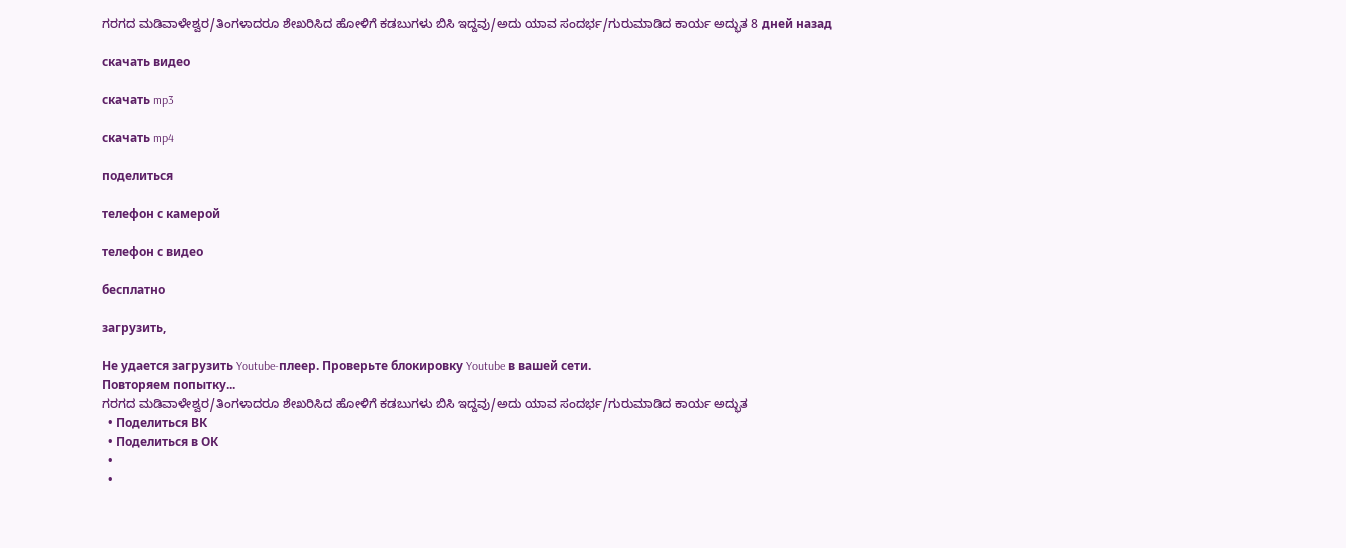ಗರಗದ ಮಡಿವಾಳೇಶ್ವರ/ತಿಂಗಳಾದರೂ ಶೇಖರಿಸಿದ ಹೋಳಿಗೆ ಕಡಬುಗಳು ಬಿಸಿ ಇದ್ದವು/ಅದು ಯಾವ ಸಂದರ್ಭ/ಗುರುಮಾಡಿದ ಕಾರ್ಯ ಅದ್ಭುತ 8 дней назад

скачать видео

скачать mp3

скачать mp4

поделиться

телефон с камерой

телефон с видео

бесплатно

загрузить,

Не удается загрузить Youtube-плеер. Проверьте блокировку Youtube в вашей сети.
Повторяем попытку...
ಗರಗದ ಮಡಿವಾಳೇಶ್ವರ/ತಿಂಗಳಾದರೂ ಶೇಖರಿಸಿದ ಹೋಳಿಗೆ ಕಡಬುಗಳು ಬಿಸಿ ಇದ್ದವು/ಅದು ಯಾವ ಸಂದರ್ಭ/ಗುರುಮಾಡಿದ ಕಾರ್ಯ ಅದ್ಭುತ
  • Поделиться ВК
  • Поделиться в ОК
  •
  •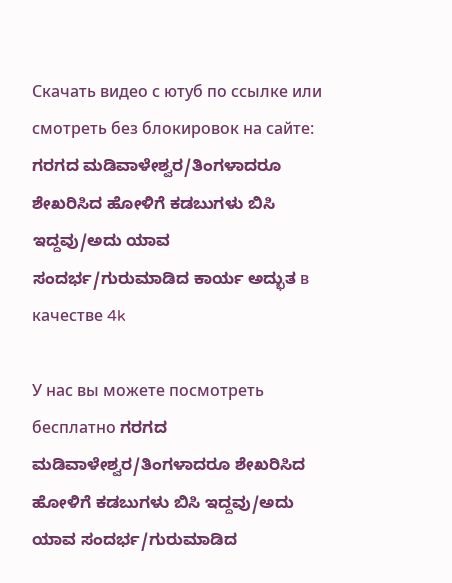Скачать видео с ютуб по ссылке или смотреть без блокировок на сайте: ಗರಗದ ಮಡಿವಾಳೇಶ್ವರ/ತಿಂಗಳಾದರೂ ಶೇಖರಿಸಿದ ಹೋಳಿಗೆ ಕಡಬುಗಳು ಬಿಸಿ ಇದ್ದವು/ಅದು ಯಾವ ಸಂದರ್ಭ/ಗುರುಮಾಡಿದ ಕಾರ್ಯ ಅದ್ಭುತ в качестве 4k

У нас вы можете посмотреть бесплатно ಗರಗದ ಮಡಿವಾಳೇಶ್ವರ/ತಿಂಗಳಾದರೂ ಶೇಖರಿಸಿದ ಹೋಳಿಗೆ ಕಡಬುಗಳು ಬಿಸಿ ಇದ್ದವು/ಅದು ಯಾವ ಸಂದರ್ಭ/ಗುರುಮಾಡಿದ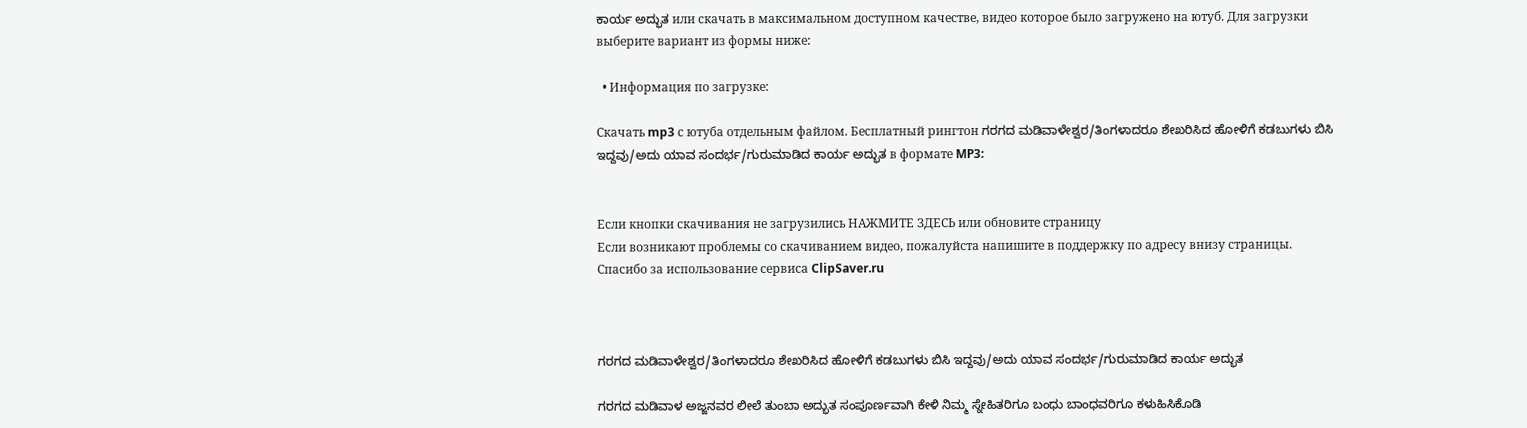ಕಾರ್ಯ ಅದ್ಭುತ или скачать в максимальном доступном качестве, видео которое было загружено на ютуб. Для загрузки выберите вариант из формы ниже:

  • Информация по загрузке:

Скачать mp3 с ютуба отдельным файлом. Бесплатный рингтон ಗರಗದ ಮಡಿವಾಳೇಶ್ವರ/ತಿಂಗಳಾದರೂ ಶೇಖರಿಸಿದ ಹೋಳಿಗೆ ಕಡಬುಗಳು ಬಿಸಿ ಇದ್ದವು/ಅದು ಯಾವ ಸಂದರ್ಭ/ಗುರುಮಾಡಿದ ಕಾರ್ಯ ಅದ್ಭುತ в формате MP3:


Если кнопки скачивания не загрузились НАЖМИТЕ ЗДЕСЬ или обновите страницу
Если возникают проблемы со скачиванием видео, пожалуйста напишите в поддержку по адресу внизу страницы.
Спасибо за использование сервиса ClipSaver.ru



ಗರಗದ ಮಡಿವಾಳೇಶ್ವರ/ತಿಂಗಳಾದರೂ ಶೇಖರಿಸಿದ ಹೋಳಿಗೆ ಕಡಬುಗಳು ಬಿಸಿ ಇದ್ದವು/ಅದು ಯಾವ ಸಂದರ್ಭ/ಗುರುಮಾಡಿದ ಕಾರ್ಯ ಅದ್ಭುತ

ಗರಗದ ಮಡಿವಾಳ ಅಜ್ಜನವರ ಲೀಲೆ ತುಂಬಾ ಅದ್ಭುತ ಸಂಪೂರ್ಣವಾಗಿ ಕೇಳಿ ನಿಮ್ಮ ಸ್ನೇಹಿತರಿಗೂ ಬಂಧು ಬಾಂಧವರಿಗೂ ಕಳುಹಿಸಿಕೊಡಿ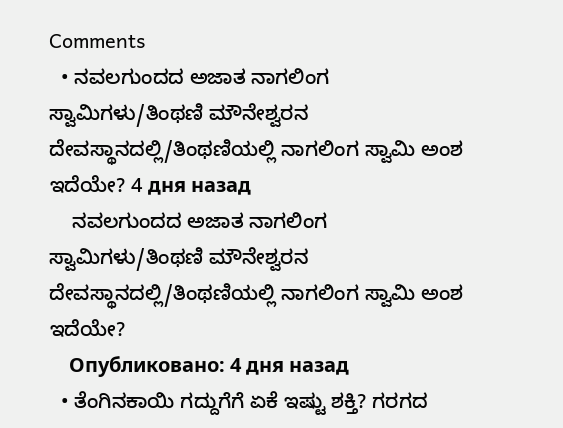Comments
  • ನವಲಗುಂದದ ಅಜಾತ ನಾಗಲಿಂಗ ಸ್ವಾಮಿಗಳು/ತಿಂಥಣಿ ಮೌನೇಶ್ವರನ ದೇವಸ್ಥಾನದಲ್ಲಿ/ತಿಂಥಣಿಯಲ್ಲಿ ನಾಗಲಿಂಗ ಸ್ವಾಮಿ ಅಂಶ ಇದೆಯೇ? 4 дня назад
    ನವಲಗುಂದದ ಅಜಾತ ನಾಗಲಿಂಗ ಸ್ವಾಮಿಗಳು/ತಿಂಥಣಿ ಮೌನೇಶ್ವರನ ದೇವಸ್ಥಾನದಲ್ಲಿ/ತಿಂಥಣಿಯಲ್ಲಿ ನಾಗಲಿಂಗ ಸ್ವಾಮಿ ಅಂಶ ಇದೆಯೇ?
    Опубликовано: 4 дня назад
  • ತೆಂಗಿನಕಾಯಿ ಗದ್ದುಗೆಗೆ ಏಕೆ ಇಷ್ಟು ಶಕ್ತಿ? ಗರಗದ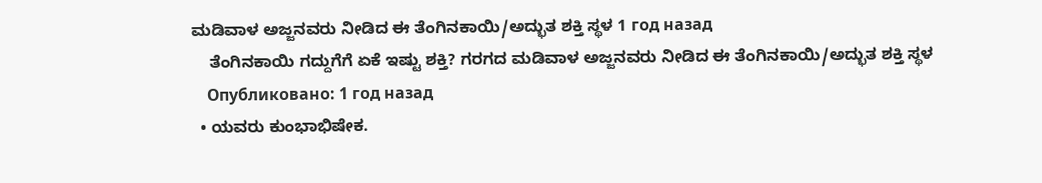ಮಡಿವಾಳ ಅಜ್ಜನವರು ನೀಡಿದ ಈ ತೆಂಗಿನಕಾಯಿ/ಅದ್ಭುತ ಶಕ್ತಿ ಸ್ಥಳ 1 год назад
    ತೆಂಗಿನಕಾಯಿ ಗದ್ದುಗೆಗೆ ಏಕೆ ಇಷ್ಟು ಶಕ್ತಿ? ಗರಗದ ಮಡಿವಾಳ ಅಜ್ಜನವರು ನೀಡಿದ ಈ ತೆಂಗಿನಕಾಯಿ/ಅದ್ಭುತ ಶಕ್ತಿ ಸ್ಥಳ
    Опубликовано: 1 год назад
  • ಯವರು ಕುಂಭಾಭಿಷೇಕ.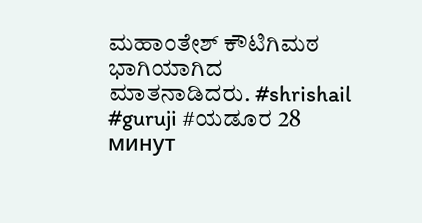ಮಹಾಂತೇಶ್ ಕೌಟಿಗಿಮಠ ಭಾಗಿಯಾಗಿದ ಮಾತನಾಡಿದರು. #shrishail #guruji #ಯಡೂರ 28 минут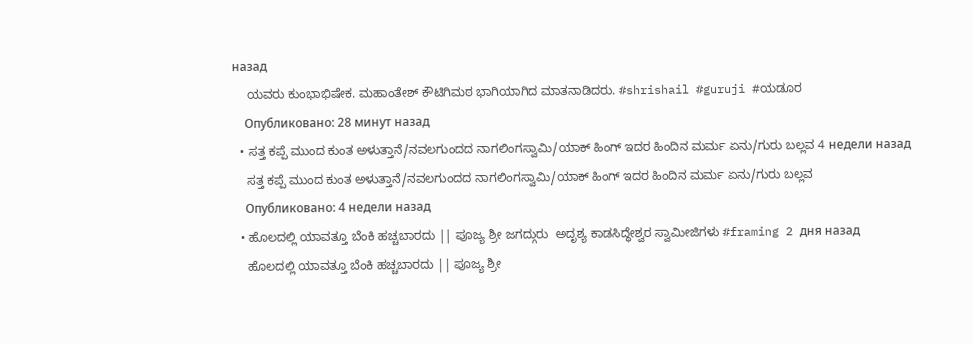назад
    ಯವರು ಕುಂಭಾಭಿಷೇಕ. ಮಹಾಂತೇಶ್ ಕೌಟಿಗಿಮಠ ಭಾಗಿಯಾಗಿದ ಮಾತನಾಡಿದರು. #shrishail #guruji #ಯಡೂರ
    Опубликовано: 28 минут назад
  • ಸತ್ತ ಕಪ್ಪೆ ಮುಂದ ಕುಂತ ಅಳುತ್ತಾನೆ/ನವಲಗುಂದದ ನಾಗಲಿಂಗಸ್ವಾಮಿ/ಯಾಕ್ ಹಿಂಗ್ ಇದರ ಹಿಂದಿನ ಮರ್ಮ ಏನು/ಗುರು ಬಲ್ಲವ 4 недели назад
    ಸತ್ತ ಕಪ್ಪೆ ಮುಂದ ಕುಂತ ಅಳುತ್ತಾನೆ/ನವಲಗುಂದದ ನಾಗಲಿಂಗಸ್ವಾಮಿ/ಯಾಕ್ ಹಿಂಗ್ ಇದರ ಹಿಂದಿನ ಮರ್ಮ ಏನು/ಗುರು ಬಲ್ಲವ
    Опубликовано: 4 недели назад
  • ಹೊಲದಲ್ಲಿ ಯಾವತ್ತೂ ಬೆಂಕಿ ಹಚ್ಚಬಾರದು || ಪೂಜ್ಯ ಶ್ರೀ ಜಗದ್ಗುರು  ಅದೃಶ್ಯ ಕಾಡಸಿದ್ಧೇಶ್ವರ ಸ್ವಾಮೀಜಿಗಳು #framing 2 дня назад
    ಹೊಲದಲ್ಲಿ ಯಾವತ್ತೂ ಬೆಂಕಿ ಹಚ್ಚಬಾರದು || ಪೂಜ್ಯ ಶ್ರೀ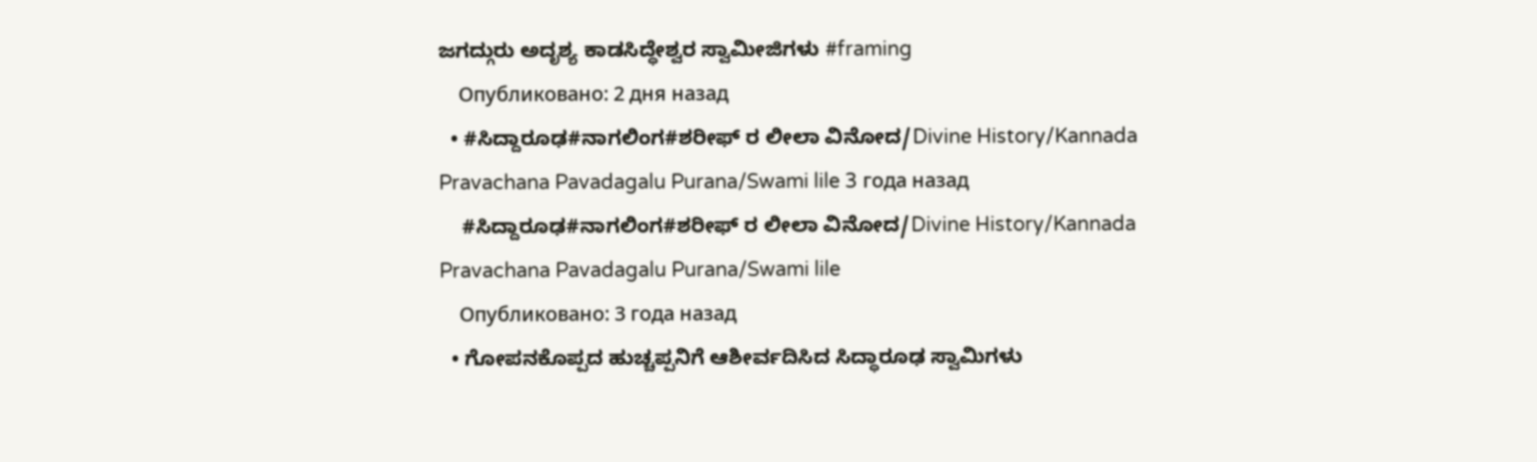ಜಗದ್ಗುರು ಅದೃಶ್ಯ ಕಾಡಸಿದ್ಧೇಶ್ವರ ಸ್ವಾಮೀಜಿಗಳು #framing
    Опубликовано: 2 дня назад
  • #ಸಿದ್ದಾರೂಢ#ನಾಗಲಿಂಗ#ಶರೀಫ್ ರ ಲೀಲಾ ವಿನೋದ/Divine History/Kannada Pravachana Pavadagalu Purana/Swami lile 3 года назад
    #ಸಿದ್ದಾರೂಢ#ನಾಗಲಿಂಗ#ಶರೀಫ್ ರ ಲೀಲಾ ವಿನೋದ/Divine History/Kannada Pravachana Pavadagalu Purana/Swami lile
    Опубликовано: 3 года назад
  • ಗೋಪನಕೊಪ್ಪದ ಹುಚ್ಚಪ್ಪನಿಗೆ ಆಶೀರ್ವದಿಸಿದ ಸಿದ್ಧಾರೂಢ ಸ್ವಾಮಿಗಳು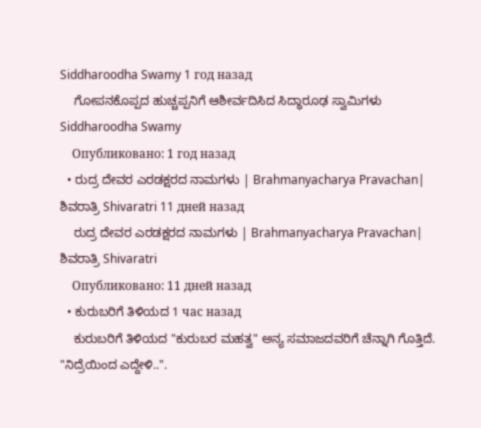Siddharoodha Swamy 1 год назад
    ಗೋಪನಕೊಪ್ಪದ ಹುಚ್ಚಪ್ಪನಿಗೆ ಆಶೀರ್ವದಿಸಿದ ಸಿದ್ಧಾರೂಢ ಸ್ವಾಮಿಗಳು Siddharoodha Swamy
    Опубликовано: 1 год назад
  • ರುದ್ರ ದೇವರ ಎರಡಕ್ಷರದ ನಾಮಗಳು | Brahmanyacharya Pravachan| ಶಿವರಾತ್ರಿ Shivaratri 11 дней назад
    ರುದ್ರ ದೇವರ ಎರಡಕ್ಷರದ ನಾಮಗಳು | Brahmanyacharya Pravachan| ಶಿವರಾತ್ರಿ Shivaratri
    Опубликовано: 11 дней назад
  • ಕುರುಬರಿಗೆ ತಿಳಿಯದ 1 час назад
    ಕುರುಬರಿಗೆ ತಿಳಿಯದ "ಕುರುಬರ ಮಹತ್ವ" ಅನ್ಯ ಸಮಾಜದವರಿಗೆ ಚೆನ್ನಾಗಿ ಗೊತ್ತಿದೆ. "ನಿದ್ರೆಯಿಂದ ಎದ್ದೇಳಿ..".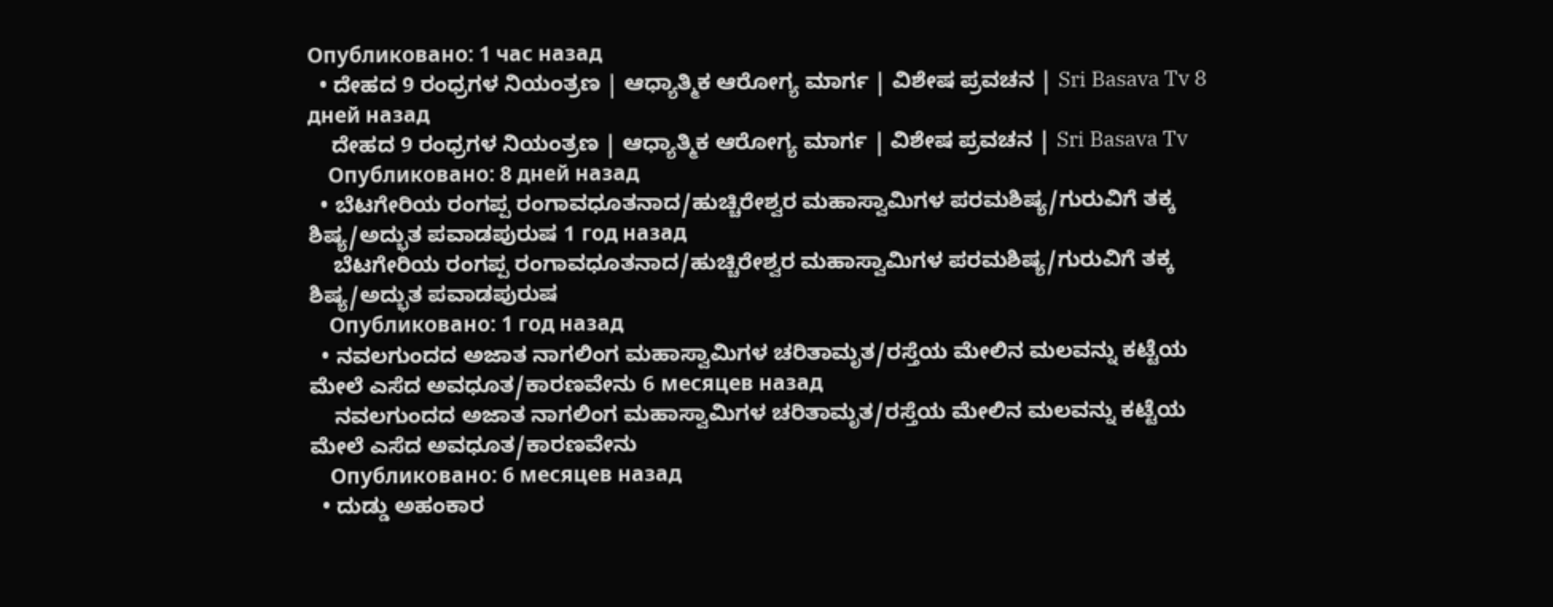Опубликовано: 1 час назад
  • ದೇಹದ 9 ರಂಧ್ರಗಳ ನಿಯಂತ್ರಣ | ಆಧ್ಯಾತ್ಮಿಕ ಆರೋಗ್ಯ ಮಾರ್ಗ | ವಿಶೇಷ ಪ್ರವಚನ | Sri Basava Tv 8 дней назад
    ದೇಹದ 9 ರಂಧ್ರಗಳ ನಿಯಂತ್ರಣ | ಆಧ್ಯಾತ್ಮಿಕ ಆರೋಗ್ಯ ಮಾರ್ಗ | ವಿಶೇಷ ಪ್ರವಚನ | Sri Basava Tv
    Опубликовано: 8 дней назад
  • ಬೆಟಗೇರಿಯ ರಂಗಪ್ಪ ರಂಗಾವಧೂತನಾದ/ಹುಚ್ಚಿರೇಶ್ವರ ಮಹಾಸ್ವಾಮಿಗಳ ಪರಮಶಿಷ್ಯ/ಗುರುವಿಗೆ ತಕ್ಕ ಶಿಷ್ಯ/ಅದ್ಭುತ ಪವಾಡಪುರುಷ 1 год назад
    ಬೆಟಗೇರಿಯ ರಂಗಪ್ಪ ರಂಗಾವಧೂತನಾದ/ಹುಚ್ಚಿರೇಶ್ವರ ಮಹಾಸ್ವಾಮಿಗಳ ಪರಮಶಿಷ್ಯ/ಗುರುವಿಗೆ ತಕ್ಕ ಶಿಷ್ಯ/ಅದ್ಭುತ ಪವಾಡಪುರುಷ
    Опубликовано: 1 год назад
  • ನವಲಗುಂದದ ಅಜಾತ ನಾಗಲಿಂಗ ಮಹಾಸ್ವಾಮಿಗಳ ಚರಿತಾಮೃತ/ರಸ್ತೆಯ ಮೇಲಿನ ಮಲವನ್ನು ಕಟ್ಟೆಯ ಮೇಲೆ ಎಸೆದ ಅವಧೂತ/ಕಾರಣವೇನು 6 месяцев назад
    ನವಲಗುಂದದ ಅಜಾತ ನಾಗಲಿಂಗ ಮಹಾಸ್ವಾಮಿಗಳ ಚರಿತಾಮೃತ/ರಸ್ತೆಯ ಮೇಲಿನ ಮಲವನ್ನು ಕಟ್ಟೆಯ ಮೇಲೆ ಎಸೆದ ಅವಧೂತ/ಕಾರಣವೇನು
    Опубликовано: 6 месяцев назад
  • ದುಡ್ಡು ಅಹಂಕಾರ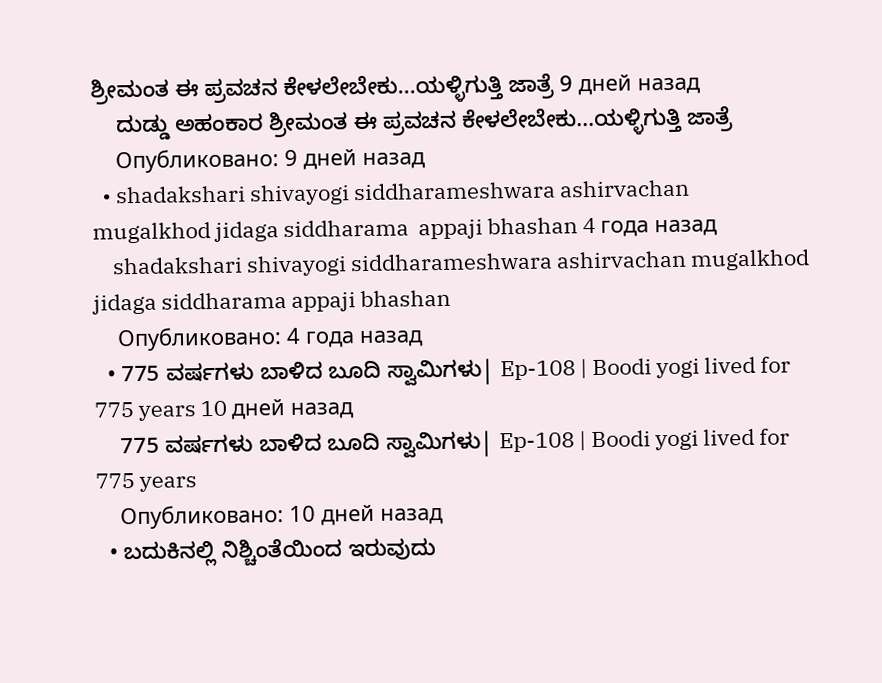ಶ್ರೀಮಂತ ಈ ಪ್ರವಚನ ಕೇಳಲೇಬೇಕು...ಯಳ್ಳಿಗುತ್ತಿ ಜಾತ್ರೆ 9 дней назад
    ದುಡ್ಡು ಅಹಂಕಾರ ಶ್ರೀಮಂತ ಈ ಪ್ರವಚನ ಕೇಳಲೇಬೇಕು...ಯಳ್ಳಿಗುತ್ತಿ ಜಾತ್ರೆ
    Опубликовано: 9 дней назад
  • shadakshari shivayogi siddharameshwara ashirvachan mugalkhod jidaga siddharama  appaji bhashan 4 года назад
    shadakshari shivayogi siddharameshwara ashirvachan mugalkhod jidaga siddharama appaji bhashan
    Опубликовано: 4 года назад
  • 775 ವರ್ಷಗಳು ಬಾಳಿದ ಬೂದಿ ಸ್ವಾಮಿಗಳು| Ep-108 | Boodi yogi lived for 775 years 10 дней назад
    775 ವರ್ಷಗಳು ಬಾಳಿದ ಬೂದಿ ಸ್ವಾಮಿಗಳು| Ep-108 | Boodi yogi lived for 775 years
    Опубликовано: 10 дней назад
  • ಬದುಕಿನಲ್ಲಿ ನಿಶ್ಚಿಂತೆಯಿಂದ ಇರುವುದು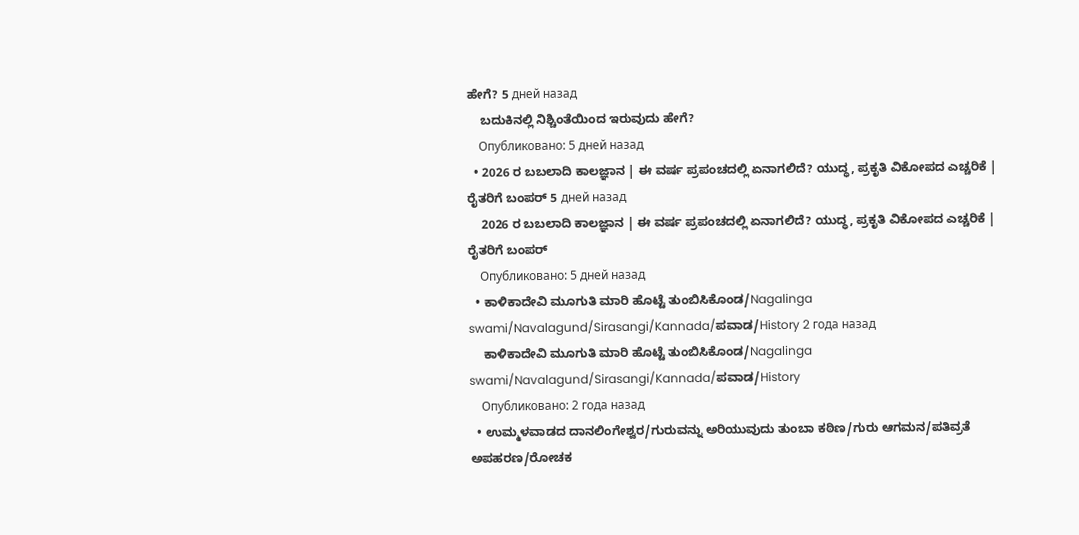ಹೇಗೆ? 5 дней назад
    ಬದುಕಿನಲ್ಲಿ ನಿಶ್ಚಿಂತೆಯಿಂದ ಇರುವುದು ಹೇಗೆ?
    Опубликовано: 5 дней назад
  • 2026 ರ ಬಬಲಾದಿ ಕಾಲಜ್ಞಾನ | ಈ ವರ್ಷ ಪ್ರಪಂಚದಲ್ಲಿ ಏನಾಗಲಿದೆ? ಯುದ್ಧ, ಪ್ರಕೃತಿ ವಿಕೋಪದ ಎಚ್ಚರಿಕೆ | ರೈತರಿಗೆ ಬಂಪರ್ 5 дней назад
    2026 ರ ಬಬಲಾದಿ ಕಾಲಜ್ಞಾನ | ಈ ವರ್ಷ ಪ್ರಪಂಚದಲ್ಲಿ ಏನಾಗಲಿದೆ? ಯುದ್ಧ, ಪ್ರಕೃತಿ ವಿಕೋಪದ ಎಚ್ಚರಿಕೆ | ರೈತರಿಗೆ ಬಂಪರ್
    Опубликовано: 5 дней назад
  • ಕಾಳಿಕಾದೇವಿ ಮೂಗುತಿ ಮಾರಿ ಹೊಟ್ಟೆ ತುಂಬಿಸಿಕೊಂಡ/Nagalinga swami/Navalagund/Sirasangi/Kannada/ಪವಾಡ/History 2 года назад
    ಕಾಳಿಕಾದೇವಿ ಮೂಗುತಿ ಮಾರಿ ಹೊಟ್ಟೆ ತುಂಬಿಸಿಕೊಂಡ/Nagalinga swami/Navalagund/Sirasangi/Kannada/ಪವಾಡ/History
    Опубликовано: 2 года назад
  • ಉಮ್ಮಳವಾಡದ ದಾನಲಿಂಗೇಶ್ವರ/ಗುರುವನ್ನು ಅರಿಯುವುದು ತುಂಬಾ ಕಠಿಣ/ಗುರು ಆಗಮನ/ಪತಿವ್ರತೆ ಅಪಹರಣ/ರೋಚಕ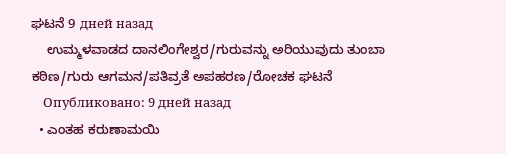ಘಟನೆ 9 дней назад
    ಉಮ್ಮಳವಾಡದ ದಾನಲಿಂಗೇಶ್ವರ/ಗುರುವನ್ನು ಅರಿಯುವುದು ತುಂಬಾ ಕಠಿಣ/ಗುರು ಆಗಮನ/ಪತಿವ್ರತೆ ಅಪಹರಣ/ರೋಚಕ ಘಟನೆ
    Опубликовано: 9 дней назад
  • ಎಂತಹ ಕರುಣಾಮಯಿ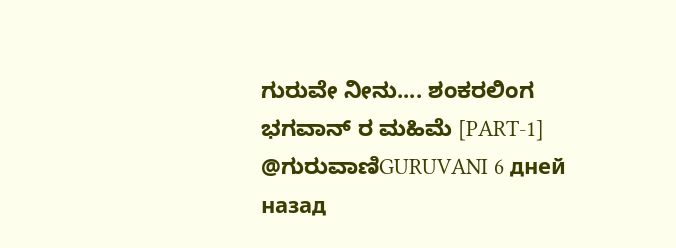ಗುರುವೇ ನೀನು.... ಶಂಕರಲಿಂಗ ಭಗವಾನ್ ರ ಮಹಿಮೆ [PART-1] @ಗುರುವಾಣಿGURUVANI 6 дней назад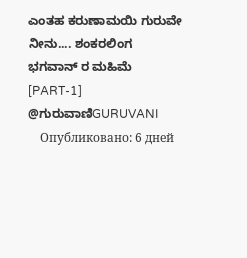ಎಂತಹ ಕರುಣಾಮಯಿ ಗುರುವೇ ನೀನು.... ಶಂಕರಲಿಂಗ ಭಗವಾನ್ ರ ಮಹಿಮೆ [PART-1] @ಗುರುವಾಣಿGURUVANI
    Опубликовано: 6 дней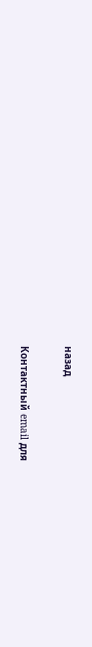назад

Контактный email для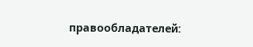правообладателей: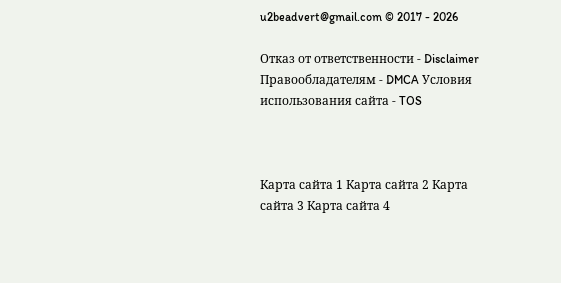u2beadvert@gmail.com © 2017 - 2026

Отказ от ответственности - Disclaimer Правообладателям - DMCA Условия использования сайта - TOS



Карта сайта 1 Карта сайта 2 Карта сайта 3 Карта сайта 4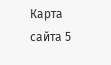Карта сайта 5